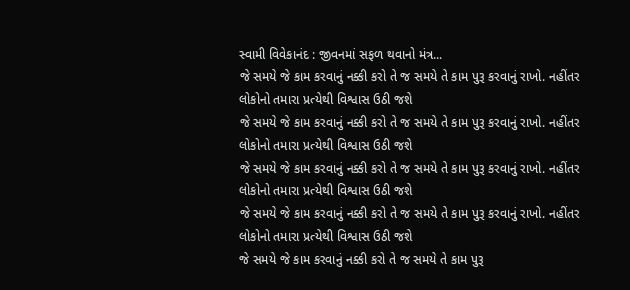સ્વામી વિવેકાનંદ : જીવનમાં સફળ થવાનો મંત્ર...
જે સમયે જે કામ કરવાનું નક્કી કરો તે જ સમયે તે કામ પુરૂ કરવાનું રાખો. નહીંતર લોકોનો તમારા પ્રત્યેથી વિશ્વાસ ઉઠી જશે
જે સમયે જે કામ કરવાનું નક્કી કરો તે જ સમયે તે કામ પુરૂ કરવાનું રાખો. નહીંતર લોકોનો તમારા પ્રત્યેથી વિશ્વાસ ઉઠી જશે
જે સમયે જે કામ કરવાનું નક્કી કરો તે જ સમયે તે કામ પુરૂ કરવાનું રાખો. નહીંતર લોકોનો તમારા પ્રત્યેથી વિશ્વાસ ઉઠી જશે
જે સમયે જે કામ કરવાનું નક્કી કરો તે જ સમયે તે કામ પુરૂ કરવાનું રાખો. નહીંતર લોકોનો તમારા પ્રત્યેથી વિશ્વાસ ઉઠી જશે
જે સમયે જે કામ કરવાનું નક્કી કરો તે જ સમયે તે કામ પુરૂ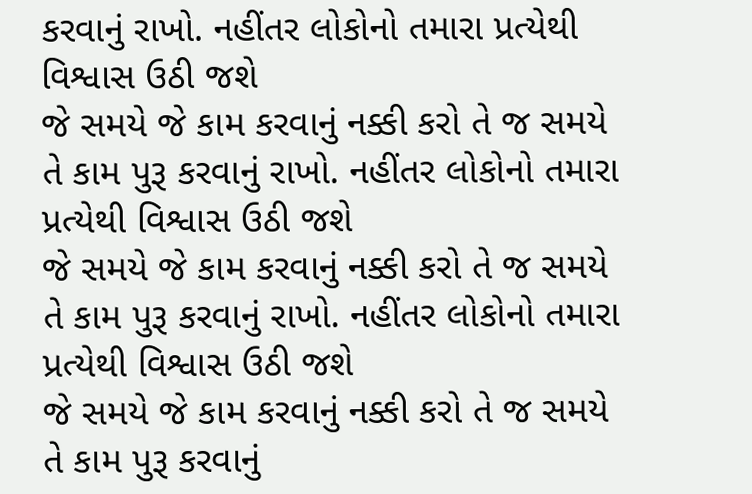કરવાનું રાખો. નહીંતર લોકોનો તમારા પ્રત્યેથી વિશ્વાસ ઉઠી જશે
જે સમયે જે કામ કરવાનું નક્કી કરો તે જ સમયે તે કામ પુરૂ કરવાનું રાખો. નહીંતર લોકોનો તમારા પ્રત્યેથી વિશ્વાસ ઉઠી જશે
જે સમયે જે કામ કરવાનું નક્કી કરો તે જ સમયે તે કામ પુરૂ કરવાનું રાખો. નહીંતર લોકોનો તમારા પ્રત્યેથી વિશ્વાસ ઉઠી જશે
જે સમયે જે કામ કરવાનું નક્કી કરો તે જ સમયે તે કામ પુરૂ કરવાનું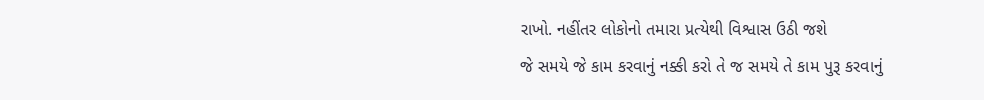રાખો. નહીંતર લોકોનો તમારા પ્રત્યેથી વિશ્વાસ ઉઠી જશે
જે સમયે જે કામ કરવાનું નક્કી કરો તે જ સમયે તે કામ પુરૂ કરવાનું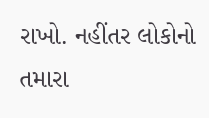રાખો. નહીંતર લોકોનો તમારા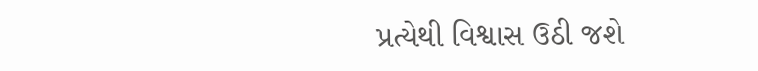પ્રત્યેથી વિશ્વાસ ઉઠી જશે